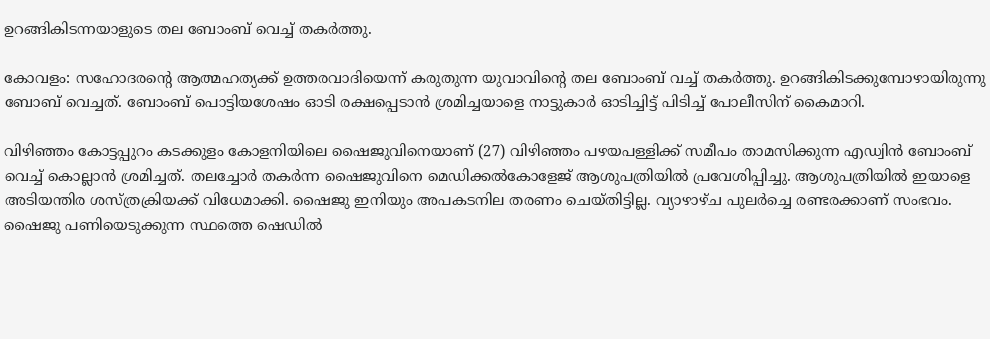ഉറങ്ങികിടന്നയാളുടെ തല ബോംബ് വെച്ച് തകര്‍ത്തു.

കോവളം: സഹോദരന്റെ ആത്മഹത്യക്ക് ഉത്തരവാദിയെന്ന് കരുതുന്ന യുവാവിന്റെ തല ബോംബ് വച്ച് തകര്‍ത്തു. ഉറങ്ങികിടക്കുമ്പോഴായിരുന്നു ബോബ് വെച്ചത്. ബോംബ് പൊട്ടിയശേഷം ഓടി രക്ഷപ്പെടാന്‍ ശ്രമിച്ചയാളെ നാട്ടുകാര്‍ ഓടിച്ചിട്ട് പിടിച്ച് പോലീസിന് കൈമാറി.

വിഴിഞ്ഞം കോട്ടപ്പുറം കടക്കുളം കോളനിയിലെ ഷൈജുവിനെയാണ് (27) വിഴിഞ്ഞം പഴയപള്ളിക്ക് സമീപം താമസിക്കുന്ന എഡ്വിന്‍ ബോംബ് വെച്ച് കൊല്ലാന്‍ ശ്രമിച്ചത്. തലച്ചോര്‍ തകര്‍ന്ന ഷൈജുവിനെ മെഡിക്കല്‍കോളേജ് ആശുപത്രിയില്‍ പ്രവേശിപ്പിച്ചു. ആശുപത്രിയില്‍ ഇയാളെ അടിയന്തിര ശസ്ത്രക്രിയക്ക് വിധേമാക്കി. ഷൈജു ഇനിയും അപകടനില തരണം ചെയ്തിട്ടില്ല. വ്യാഴാഴ്ച പുലര്‍ച്ചെ രണ്ടരക്കാണ് സംഭവം. ഷൈജു പണിയെടുക്കുന്ന സ്ഥത്തെ ഷെഡില്‍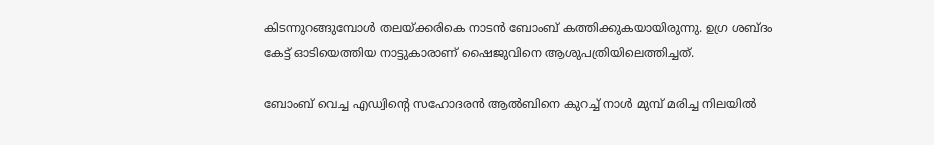കിടന്നുറങ്ങുമ്പോള്‍ തലയ്ക്കരികെ നാടന്‍ ബോംബ് കത്തിക്കുകയായിരുന്നു. ഉഗ്ര ശബ്ദം കേട്ട് ഓടിയെത്തിയ നാട്ടുകാരാണ് ഷൈജുവിനെ ആശുപത്രിയിലെത്തിച്ചത്.

ബോംബ് വെച്ച എഡ്വിന്റെ സഹോദരന്‍ ആല്‍ബിനെ കുറച്ച് നാള്‍ മുമ്പ് മരിച്ച നിലയില്‍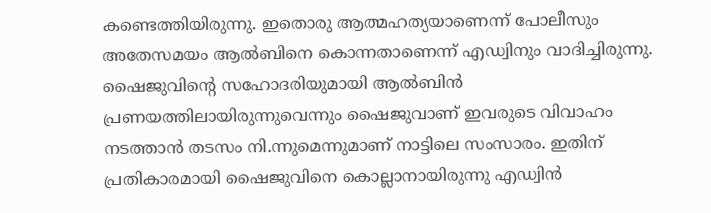കണ്ടെത്തിയിരുന്നു. ഇതൊരു ആത്മഹത്യയാണെന്ന് പോലീസും അതേസമയം ആല്‍ബിനെ കൊന്നതാണെന്ന് എഡ്വിനും വാദിച്ചിരുന്നു. ഷൈജുവിന്റെ സഹോദരിയുമായി ആല്‍ബിന്‍ പ്രണയത്തിലായിരുന്നുവെന്നും ഷൈജുവാണ് ഇവരുടെ വിവാഹം നടത്താന്‍ തടസം നി.ന്നുമെന്നുമാണ് നാട്ടിലെ സംസാരം. ഇതിന് പ്രതികാരമായി ഷൈജുവിനെ കൊല്ലാനായിരുന്നു എഡ്വിന്‍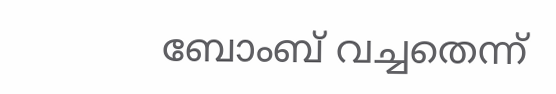ബോംബ് വച്ചതെന്ന്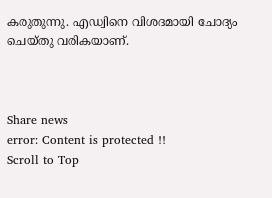കരുതുന്നു. എഡ്വിനെ വിശദമായി ചോദ്യം ചെയ്തു വരികയാണ്.



Share news
error: Content is protected !!
Scroll to Top